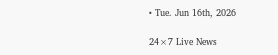• Tue. Jun 16th, 2026

24×7 Live News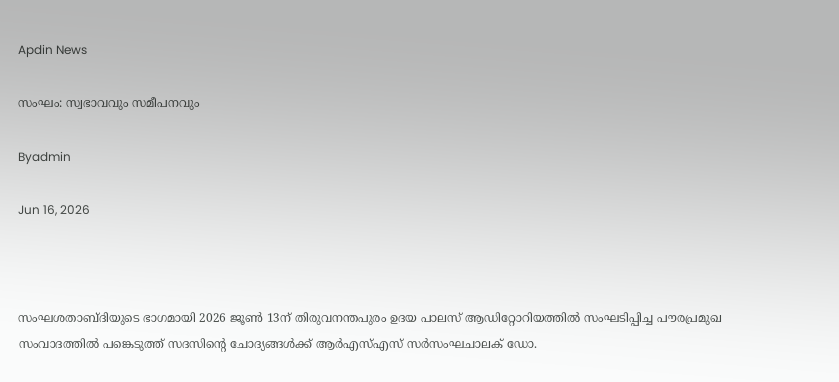Apdin News

സംഘം: സ്വഭാവവും സമീപനവും

Byadmin

Jun 16, 2026



സംഘശതാബ്ദിയുടെ ഭാഗമായി 2026 ജൂണ്‍ 13ന് തിരുവനന്തപുരം ഉദയ പാലസ് ആഡിറ്റോറിയത്തില്‍ സംഘടിപ്പിച്ച പൗരപ്രമുഖ സംവാദത്തില്‍ പങ്കെടുത്ത് സദസിന്റെ ചോദ്യങ്ങള്‍ക്ക് ആര്‍എസ്എസ് സര്‍സംഘചാലക് ഡോ.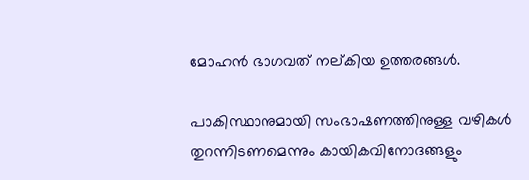മോഹന്‍ ഭാഗവത് നല്കിയ ഉത്തരങ്ങള്‍.

പാകിസ്ഥാനുമായി സംഭാഷണത്തിനുള്ള വഴികള്‍ തുറന്നിടണമെന്നും കായികവിനോദങ്ങളും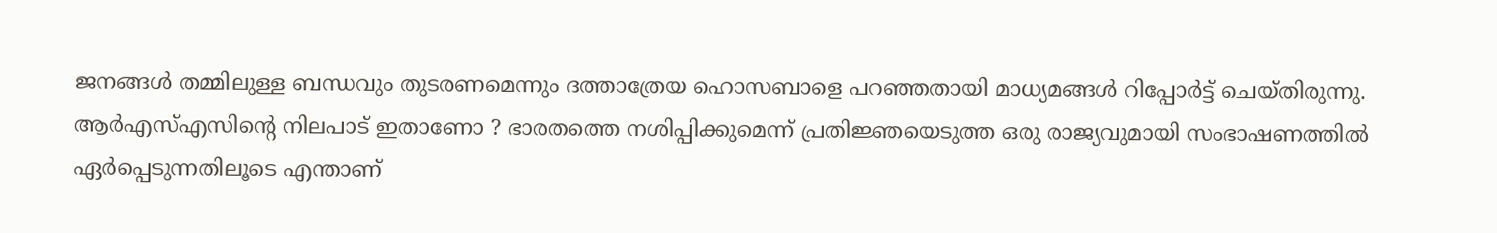ജനങ്ങള്‍ തമ്മിലുള്ള ബന്ധവും തുടരണമെന്നും ദത്താത്രേയ ഹൊസബാളെ പറഞ്ഞതായി മാധ്യമങ്ങള്‍ റിപ്പോര്‍ട്ട് ചെയ്തിരുന്നു. ആര്‍എസ്എസിന്റെ നിലപാട് ഇതാണോ ? ഭാരതത്തെ നശിപ്പിക്കുമെന്ന് പ്രതിജ്ഞയെടുത്ത ഒരു രാജ്യവുമായി സംഭാഷണത്തില്‍ ഏര്‍പ്പെടുന്നതിലൂടെ എന്താണ്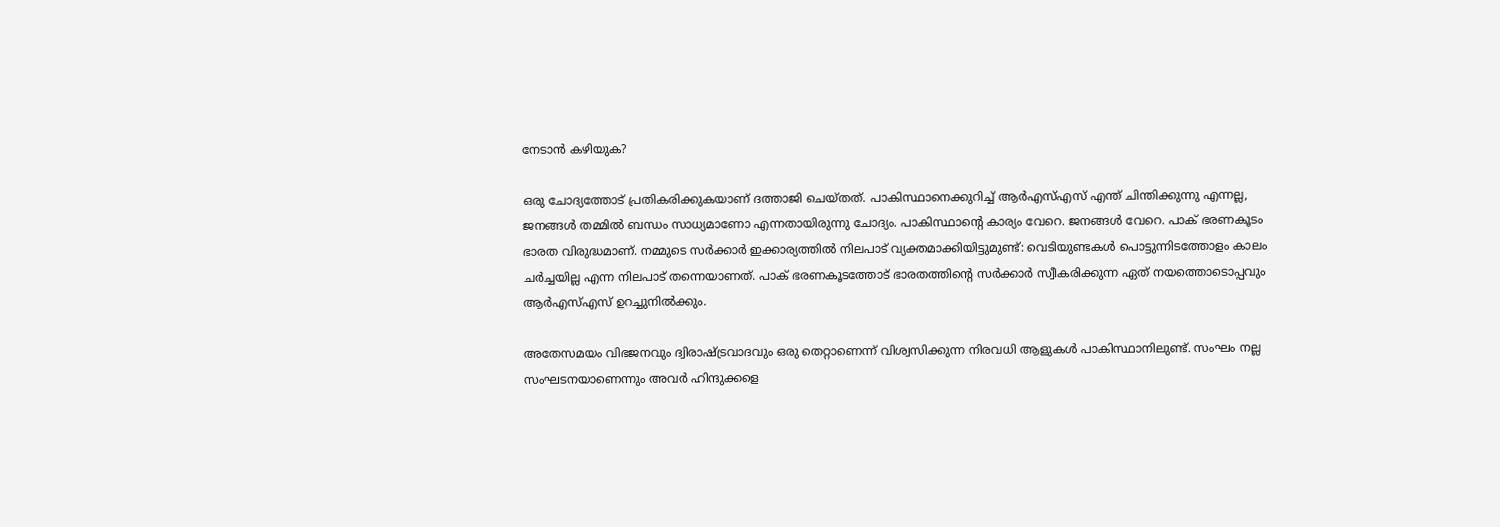നേടാന്‍ കഴിയുക?

ഒരു ചോദ്യത്തോട് പ്രതികരിക്കുകയാണ് ദത്താജി ചെയ്തത്. പാകിസ്ഥാനെക്കുറിച്ച് ആര്‍എസ്എസ് എന്ത് ചിന്തിക്കുന്നു എന്നല്ല, ജനങ്ങള്‍ തമ്മില്‍ ബന്ധം സാധ്യമാണോ എന്നതായിരുന്നു ചോദ്യം. പാകിസ്ഥാന്റെ കാര്യം വേറെ. ജനങ്ങള്‍ വേറെ. പാക് ഭരണകൂടം ഭാരത വിരുദ്ധമാണ്. നമ്മുടെ സര്‍ക്കാര്‍ ഇക്കാര്യത്തില്‍ നിലപാട് വ്യക്തമാക്കിയിട്ടുമുണ്ട്: വെടിയുണ്ടകള്‍ പൊട്ടുന്നിടത്തോളം കാലം ചര്‍ച്ചയില്ല എന്ന നിലപാട് തന്നെയാണത്. പാക് ഭരണകൂടത്തോട് ഭാരതത്തിന്റെ സര്‍ക്കാര്‍ സ്വീകരിക്കുന്ന ഏത് നയത്തൊടൊപ്പവും ആര്‍എസ്എസ് ഉറച്ചുനില്‍ക്കും.

അതേസമയം വിഭജനവും ദ്വിരാഷ്‌ട്രവാദവും ഒരു തെറ്റാണെന്ന് വിശ്വസിക്കുന്ന നിരവധി ആളുകള്‍ പാകിസ്ഥാനിലുണ്ട്. സംഘം നല്ല സംഘടനയാണെന്നും അവര്‍ ഹിന്ദുക്കളെ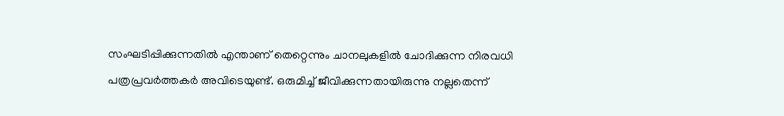സംഘടിപ്പിക്കുന്നതില്‍ എന്താണ് തെറ്റെന്നും ചാനലുകളില്‍ ചോദിക്കുന്ന നിരവധി പത്രപ്രവര്‍ത്തകര്‍ അവിടെയുണ്ട്. ഒരുമിച്ച് ജീവിക്കുന്നതായിരുന്നു നല്ലതെന്ന്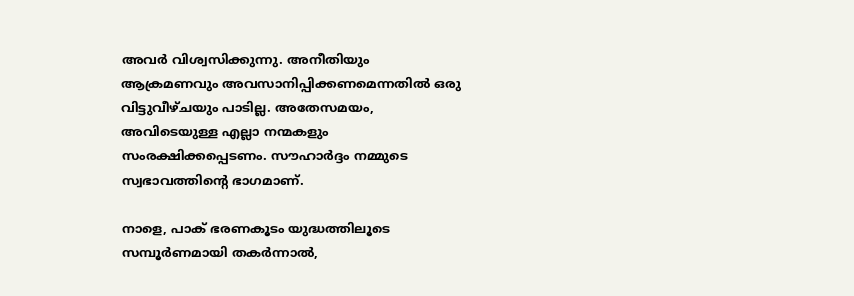അവര്‍ വിശ്വസിക്കുന്നു. അനീതിയും ആക്രമണവും അവസാനിപ്പിക്കണമെന്നതില്‍ ഒരു വിട്ടുവീഴ്ചയും പാടില്ല. അതേസമയം, അവിടെയുള്ള എല്ലാ നന്മകളും സംരക്ഷിക്കപ്പെടണം. സൗഹാര്‍ദ്ദം നമ്മുടെ സ്വഭാവത്തിന്റെ ഭാഗമാണ്.

നാളെ, പാക് ഭരണകൂടം യുദ്ധത്തിലൂടെ സമ്പൂര്‍ണമായി തകര്‍ന്നാല്‍,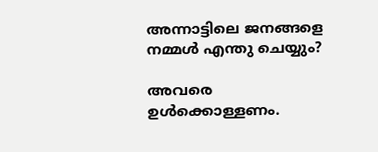അന്നാട്ടിലെ ജനങ്ങളെ നമ്മള്‍ എന്തു ചെയ്യും?

അവരെ ഉള്‍ക്കൊള്ളണം.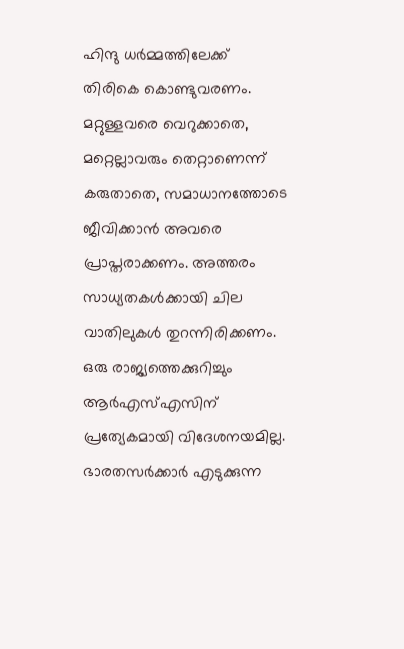ഹിന്ദു ധര്‍മ്മത്തിലേക്ക് തിരികെ കൊണ്ടുവരണം. മറ്റുള്ളവരെ വെറുക്കാതെ, മറ്റെല്ലാവരും തെറ്റാണെന്ന് കരുതാതെ, സമാധാനത്തോടെ ജീവിക്കാന്‍ അവരെ പ്രാപ്തരാക്കണം. അത്തരം സാധ്യതകള്‍ക്കായി ചില വാതിലുകള്‍ തുറന്നിരിക്കണം.
ഒരു രാജ്യത്തെക്കുറിച്ചും ആര്‍എസ്എസിന് പ്രത്യേകമായി വിദേശനയമില്ല. ഭാരതസര്‍ക്കാര്‍ എടുക്കുന്ന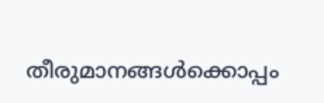തീരുമാനങ്ങള്‍ക്കൊപ്പം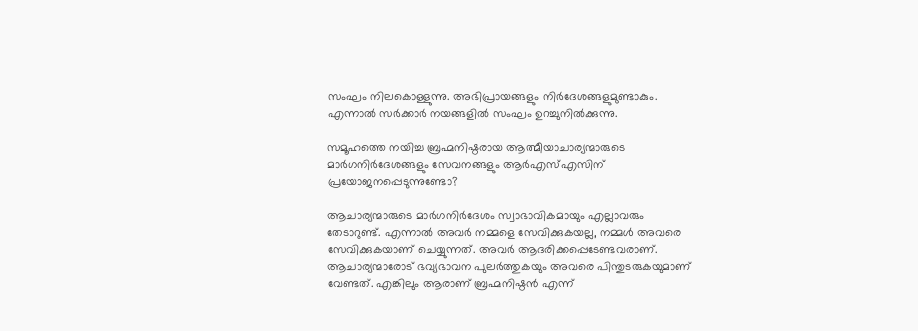സംഘം നിലകൊള്ളുന്നു. അഭിപ്രായങ്ങളും നിര്‍ദേശങ്ങളുമുണ്ടാകും. എന്നാല്‍ സര്‍ക്കാര്‍ നയങ്ങളില്‍ സംഘം ഉറച്ചുനില്‍ക്കുന്നു.

സമൂഹത്തെ നയിച്ച ബ്രഹ്മനിഷ്ഠരായ ആത്മീയാചാര്യന്മാരുടെ മാര്‍ഗനിര്‍ദേശങ്ങളും സേവനങ്ങളും ആര്‍എസ്എസിന് പ്രയോജനപ്പെടുന്നുണ്ടോ?

ആചാര്യന്മാരുടെ മാര്‍ഗനിര്‍ദേശം സ്വാഭാവികമായും എല്ലാവരും തേടാറുണ്ട്. എന്നാല്‍ അവര്‍ നമ്മളെ സേവിക്കുകയല്ല, നമ്മള്‍ അവരെ സേവിക്കുകയാണ് ചെയ്യുന്നത്. അവര്‍ ആദരിക്കപ്പെടേണ്ടവരാണ്. ആചാര്യന്മാരോട് ഭവ്യഭാവന പുലര്‍ത്തുകയും അവരെ പിന്തുടരുകയുമാണ് വേണ്ടത്. എങ്കിലും ആരാണ് ബ്രഹ്മനിഷ്ഠന്‍ എന്ന്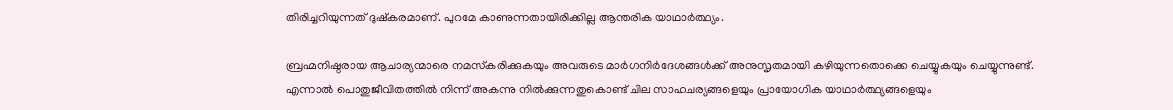തിരിച്ചറിയുന്നത് ദുഷ്‌കരമാണ്. പുറമേ കാണുന്നതായിരിക്കില്ല ആന്തരിക യാഥാര്‍ത്ഥ്യം.

ബ്രഹ്മനിഷ്ഠരായ ആചാര്യന്മാരെ നമസ്‌കരിക്കുകയും അവരുടെ മാര്‍ഗനിര്‍ദേശങ്ങള്‍ക്ക് അനുസൃതമായി കഴിയുന്നതൊക്കെ ചെയ്യുകയും ചെയ്യുന്നുണ്ട്. എന്നാല്‍ പൊതുജീവിതത്തില്‍ നിന്ന് അകന്നു നില്‍ക്കുന്നതുകൊണ്ട് ചില സാഹചര്യങ്ങളെയും പ്രായോഗിക യാഥാര്‍ത്ഥ്യങ്ങളെയും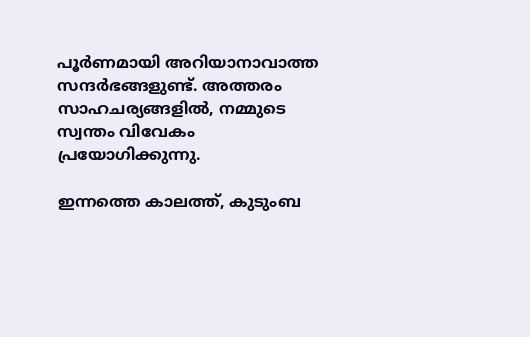പൂര്‍ണമായി അറിയാനാവാത്ത സന്ദര്‍ഭങ്ങളുണ്ട്. അത്തരം സാഹചര്യങ്ങളില്‍, നമ്മുടെ സ്വന്തം വിവേകം പ്രയോഗിക്കുന്നു.

ഇന്നത്തെ കാലത്ത്, കുടുംബ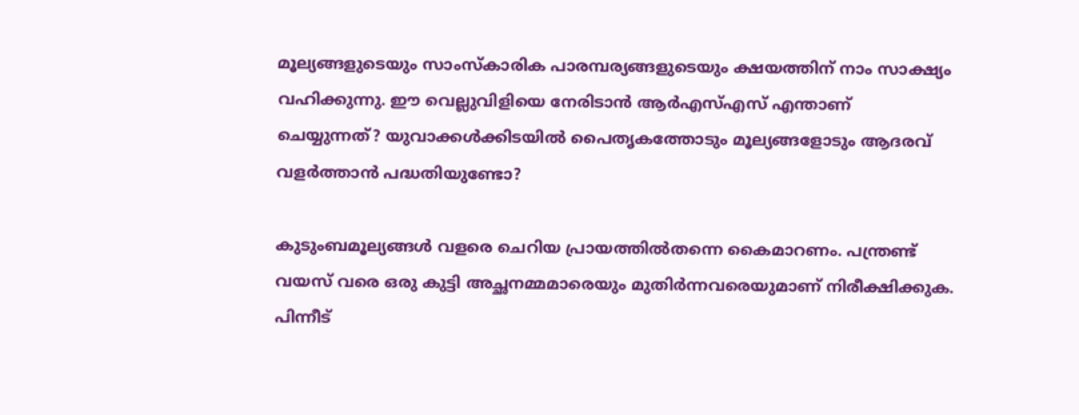മൂല്യങ്ങളുടെയും സാംസ്‌കാരിക പാരമ്പര്യങ്ങളുടെയും ക്ഷയത്തിന് നാം സാക്ഷ്യം വഹിക്കുന്നു. ഈ വെല്ലുവിളിയെ നേരിടാന്‍ ആര്‍എസ്എസ് എന്താണ് ചെയ്യുന്നത്? യുവാക്കള്‍ക്കിടയില്‍ പൈതൃകത്തോടും മൂല്യങ്ങളോടും ആദരവ് വളര്‍ത്താന്‍ പദ്ധതിയുണ്ടോ?

കുടുംബമൂല്യങ്ങള്‍ വളരെ ചെറിയ പ്രായത്തില്‍തന്നെ കൈമാറണം. പന്ത്രണ്ട് വയസ് വരെ ഒരു കുട്ടി അച്ഛനമ്മമാരെയും മുതിര്‍ന്നവരെയുമാണ് നിരീക്ഷിക്കുക. പിന്നീട്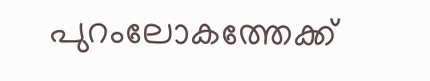പുറംലോകത്തേക്ക്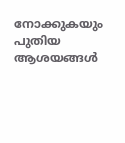നോക്കുകയും പുതിയ ആശയങ്ങള്‍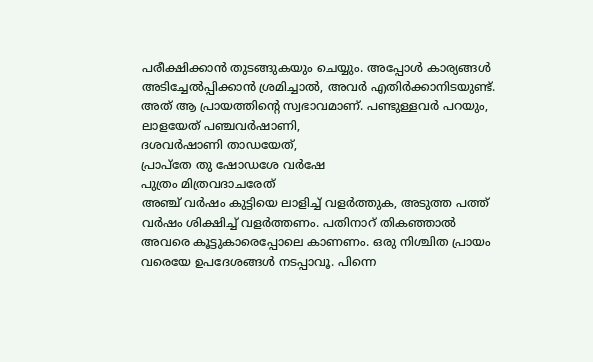പരീക്ഷിക്കാന്‍ തുടങ്ങുകയും ചെയ്യും. അപ്പോള്‍ കാര്യങ്ങള്‍ അടിച്ചേല്‍പ്പിക്കാന്‍ ശ്രമിച്ചാല്‍, അവര്‍ എതിര്‍ക്കാനിടയുണ്ട്. അത് ആ പ്രായത്തിന്റെ സ്വഭാവമാണ്. പണ്ടുള്ളവര്‍ പറയും,
ലാളയേത് പഞ്ചവര്‍ഷാണി,
ദശവര്‍ഷാണി താഡയേത്,
പ്രാപ്തേ തു ഷോഡശേ വര്‍ഷേ
പുത്രം മിത്രവദാചരേത്
അഞ്ച് വര്‍ഷം കുട്ടിയെ ലാളിച്ച് വളര്‍ത്തുക, അടുത്ത പത്ത് വര്‍ഷം ശിക്ഷിച്ച് വളര്‍ത്തണം. പതിനാറ് തികഞ്ഞാല്‍ അവരെ കൂട്ടുകാരെപ്പോലെ കാണണം. ഒരു നിശ്ചിത പ്രായം വരെയേ ഉപദേശങ്ങള്‍ നടപ്പാവൂ. പിന്നെ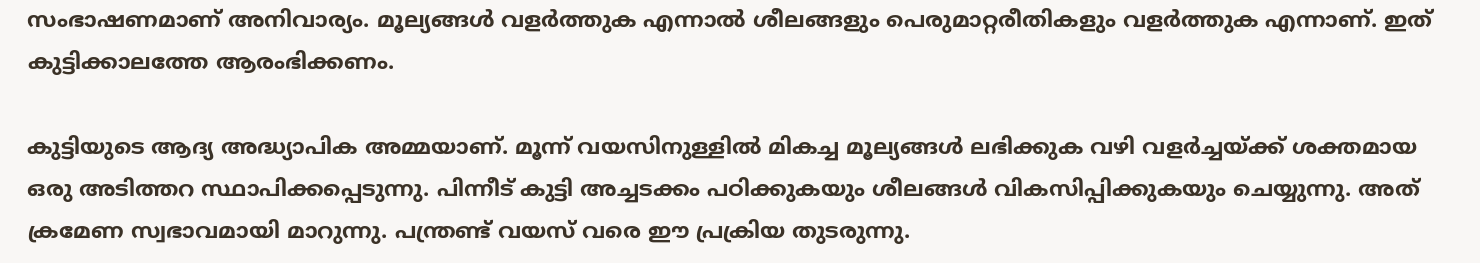സംഭാഷണമാണ് അനിവാര്യം. മൂല്യങ്ങള്‍ വളര്‍ത്തുക എന്നാല്‍ ശീലങ്ങളും പെരുമാറ്റരീതികളും വളര്‍ത്തുക എന്നാണ്. ഇത് കുട്ടിക്കാലത്തേ ആരംഭിക്കണം.

കുട്ടിയുടെ ആദ്യ അദ്ധ്യാപിക അമ്മയാണ്. മൂന്ന് വയസിനുള്ളില്‍ മികച്ച മൂല്യങ്ങള്‍ ലഭിക്കുക വഴി വളര്‍ച്ചയ്‌ക്ക് ശക്തമായ ഒരു അടിത്തറ സ്ഥാപിക്കപ്പെടുന്നു. പിന്നീട് കുട്ടി അച്ചടക്കം പഠിക്കുകയും ശീലങ്ങള്‍ വികസിപ്പിക്കുകയും ചെയ്യുന്നു. അത് ക്രമേണ സ്വഭാവമായി മാറുന്നു. പന്ത്രണ്ട് വയസ് വരെ ഈ പ്രക്രിയ തുടരുന്നു.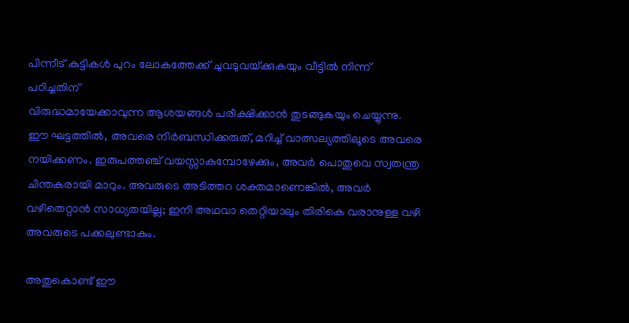പിന്നീട് കുട്ടികള്‍ പുറം ലോകത്തേക്ക് ചുവടുവയ്‌ക്കുകയും വീട്ടില്‍ നിന്ന് പഠിച്ചതിന്
വിരുദ്ധമായേക്കാവുന്ന ആശയങ്ങള്‍ പരീക്ഷിക്കാന്‍ തുടങ്ങുകയും ചെയ്യുന്നു. ഈ ഘട്ടത്തില്‍, അവരെ നിര്‍ബന്ധിക്കരുത്, മറിച്ച് വാത്സല്യത്തിലൂടെ അവരെ നയിക്കണം. ഇരുപത്തഞ്ച് വയസ്സാകുമ്പോഴേക്കും, അവര്‍ പൊതുവെ സ്വതന്ത്ര ചിന്തകരായി മാറും. അവരുടെ അടിത്തറ ശക്തമാണെങ്കില്‍, അവര്‍ വഴിതെറ്റാന്‍ സാധ്യതയില്ല; ഇനി അഥവാ തെറ്റിയാലും തിരികെ വരാനുള്ള വഴി അവരുടെ പക്കലുണ്ടാകും.

അതുകൊണ്ട് ഈ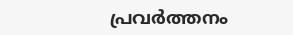പ്രവര്‍ത്തനം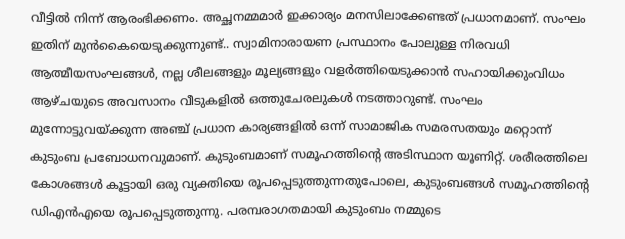വീട്ടില്‍ നിന്ന് ആരംഭിക്കണം. അച്ഛനമ്മമാര്‍ ഇക്കാര്യം മനസിലാക്കേണ്ടത് പ്രധാനമാണ്. സംഘം ഇതിന് മുന്‍കൈയെടുക്കുന്നുണ്ട്.. സ്വാമിനാരായണ പ്രസ്ഥാനം പോലുള്ള നിരവധി ആത്മീയസംഘങ്ങള്‍, നല്ല ശീലങ്ങളും മൂല്യങ്ങളും വളര്‍ത്തിയെടുക്കാന്‍ സഹായിക്കുംവിധം ആഴ്ചയുടെ അവസാനം വീടുകളില്‍ ഒത്തുചേരലുകള്‍ നടത്താറുണ്ട്. സംഘം മുന്നോട്ടുവയ്‌ക്കുന്ന അഞ്ച് പ്രധാന കാര്യങ്ങളില്‍ ഒന്ന് സാമാജിക സമരസതയും മറ്റൊന്ന് കുടുംബ പ്രബോധനവുമാണ്. കുടുംബമാണ് സമൂഹത്തിന്റെ അടിസ്ഥാന യൂണിറ്റ്. ശരീരത്തിലെ കോശങ്ങള്‍ കൂട്ടായി ഒരു വ്യക്തിയെ രൂപപ്പെടുത്തുന്നതുപോലെ, കുടുംബങ്ങള്‍ സമൂഹത്തിന്റെ ഡിഎന്‍എയെ രൂപപ്പെടുത്തുന്നു. പരമ്പരാഗതമായി കുടുംബം നമ്മുടെ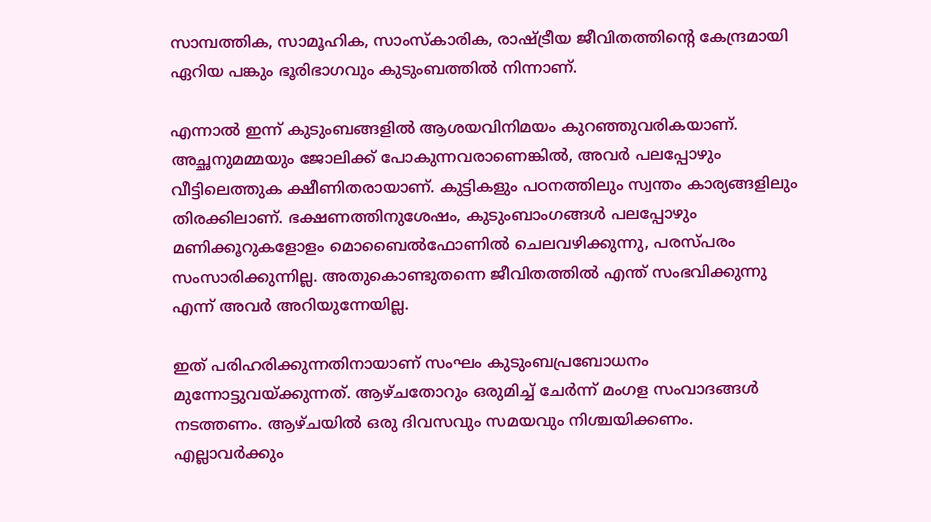സാമ്പത്തിക, സാമൂഹിക, സാംസ്‌കാരിക, രാഷ്‌ട്രീയ ജീവിതത്തിന്റെ കേന്ദ്രമായി ഏറിയ പങ്കും ഭൂരിഭാഗവും കുടുംബത്തില്‍ നിന്നാണ്.

എന്നാല്‍ ഇന്ന് കുടുംബങ്ങളില്‍ ആശയവിനിമയം കുറഞ്ഞുവരികയാണ്. അച്ഛനുമമ്മയും ജോലിക്ക് പോകുന്നവരാണെങ്കില്‍, അവര്‍ പലപ്പോഴും വീട്ടിലെത്തുക ക്ഷീണിതരായാണ്. കുട്ടികളും പഠനത്തിലും സ്വന്തം കാര്യങ്ങളിലും തിരക്കിലാണ്. ഭക്ഷണത്തിനുശേഷം, കുടുംബാംഗങ്ങള്‍ പലപ്പോഴും മണിക്കൂറുകളോളം മൊബൈല്‍ഫോണില്‍ ചെലവഴിക്കുന്നു, പരസ്പരം സംസാരിക്കുന്നില്ല. അതുകൊണ്ടുതന്നെ ജീവിതത്തില്‍ എന്ത് സംഭവിക്കുന്നു എന്ന് അവര്‍ അറിയുന്നേയില്ല.

ഇത് പരിഹരിക്കുന്നതിനായാണ് സംഘം കുടുംബപ്രബോധനം മുന്നോട്ടുവയ്‌ക്കുന്നത്. ആഴ്ചതോറും ഒരുമിച്ച് ചേര്‍ന്ന് മംഗള സംവാദങ്ങള്‍ നടത്തണം. ആഴ്ചയില്‍ ഒരു ദിവസവും സമയവും നിശ്ചയിക്കണം. എല്ലാവര്‍ക്കും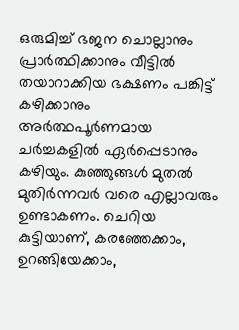ഒരുമിച്ച് ഭജന ചൊല്ലാനും പ്രാര്‍ത്ഥിക്കാനും വീട്ടില്‍ തയാറാക്കിയ ഭക്ഷണം പങ്കിട്ട് കഴിക്കാനും അര്‍ത്ഥപൂര്‍ണമായ ചര്‍ച്ചകളില്‍ ഏര്‍പ്പെടാനും കഴിയും. കുഞ്ഞുങ്ങള്‍ മുതല്‍ മുതിര്‍ന്നവര്‍ വരെ എല്ലാവരും ഉണ്ടാകണം. ചെറിയ കുട്ടിയാണ്, കരഞ്ഞേക്കാം, ഉറങ്ങിയേക്കാം,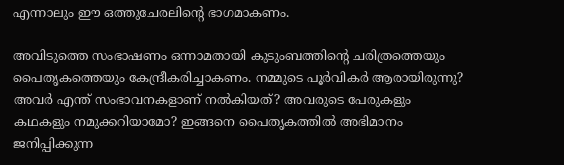എന്നാലും ഈ ഒത്തുചേരലിന്റെ ഭാഗമാകണം.

അവിടുത്തെ സംഭാഷണം ഒന്നാമതായി കുടുംബത്തിന്റെ ചരിത്രത്തെയും പൈതൃകത്തെയും കേന്ദ്രീകരിച്ചാകണം. നമ്മുടെ പൂര്‍വികര്‍ ആരായിരുന്നു? അവര്‍ എന്ത് സംഭാവനകളാണ് നല്‍കിയത്? അവരുടെ പേരുകളും കഥകളും നമുക്കറിയാമോ? ഇങ്ങനെ പൈതൃകത്തില്‍ അഭിമാനം ജനിപ്പിക്കുന്ന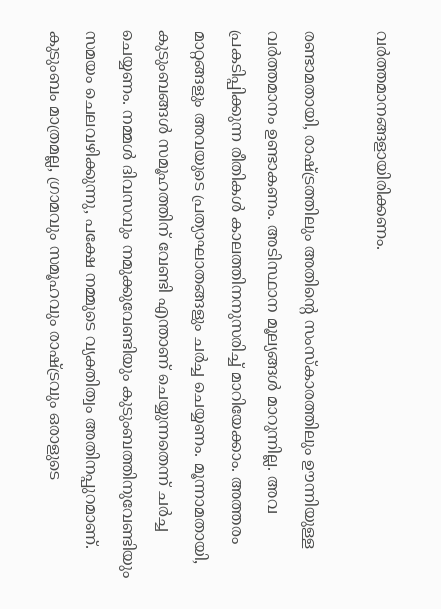വര്‍ത്തമാനങ്ങളായിരിക്കണം.

രണ്ടാമതായി, രാഷ്‌ട്രത്തിലും അതിന്റെ സംസ്‌കാരത്തിലും ഊന്നിയുള്ള വര്‍ത്തമാനം ഉണ്ടാകണം. അടിസ്ഥാന മൂല്യങ്ങള്‍ മാറുന്നില്ല. അവ പ്രകടിപ്പിക്കുന്ന രീതികള്‍ കാലത്തിനനുസരിച്ച് മാറിയേക്കാം. അത്തരം മാറ്റങ്ങളും അവയുടെ പ്രത്യാഘാതങ്ങളും ചര്‍ച്ച ചെയ്യണം. മൂന്നാമതായി, കുടുംബങ്ങള്‍ സമൂഹത്തിന് വേണ്ടി എന്താണ് ചെയ്യുന്നതെന്ന് ചര്‍ച്ച ചെയ്യണം. നമ്മള്‍ ദിവസവും നമുക്കുവേണ്ടിയും കുടുംബത്തിനുവേണ്ടിയും സമയം ചെലവഴിക്കുന്നു, പക്ഷേ നമ്മുടെ വ്യക്തിത്വം അതിനപ്പുറമാണ്. കുടുംബം മാത്രമല്ല, ഗ്രാമവും സമൂഹവും രാഷ്‌ട്രവും ഒരാളുടെ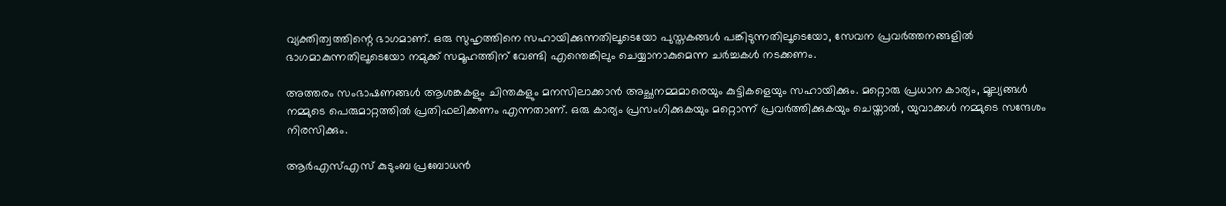വ്യക്തിത്വത്തിന്റെ ഭാഗമാണ്. ഒരു സുഹൃത്തിനെ സഹായിക്കുന്നതിലൂടെയോ പുസ്തകങ്ങള്‍ പങ്കിടുന്നതിലൂടെയോ, സേവന പ്രവര്‍ത്തനങ്ങളില്‍ ഭാഗമാകുന്നതിലൂടെയോ നമുക്ക് സമൂഹത്തിന് വേണ്ടി എന്തെങ്കിലും ചെയ്യാനാകുമെന്ന ചര്‍ച്ചകള്‍ നടക്കണം.

അത്തരം സംഭാഷണങ്ങള്‍ ആശങ്കകളും ചിന്തകളും മനസിലാക്കാന്‍ അച്ഛനമ്മമാരെയും കുട്ടികളെയും സഹായിക്കും. മറ്റൊരു പ്രധാന കാര്യം, മൂല്യങ്ങള്‍ നമ്മുടെ പെരുമാറ്റത്തില്‍ പ്രതിഫലിക്കണം എന്നതാണ്. ഒരു കാര്യം പ്രസംഗിക്കുകയും മറ്റൊന്ന് പ്രവര്‍ത്തിക്കുകയും ചെയ്താല്‍, യുവാക്കള്‍ നമ്മുടെ സന്ദേശം നിരസിക്കും.

ആര്‍എസ്എസ് കുടുംബ പ്രബോധന്‍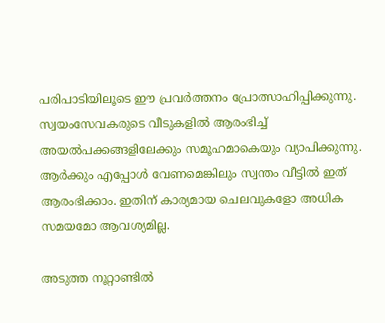പരിപാടിയിലൂടെ ഈ പ്രവര്‍ത്തനം പ്രോത്സാഹിപ്പിക്കുന്നു. സ്വയംസേവകരുടെ വീടുകളില്‍ ആരംഭിച്ച് അയല്‍പക്കങ്ങളിലേക്കും സമൂഹമാകെയും വ്യാപിക്കുന്നു. ആര്‍ക്കും എപ്പോള്‍ വേണമെങ്കിലും സ്വന്തം വീട്ടില്‍ ഇത് ആരംഭിക്കാം. ഇതിന് കാര്യമായ ചെലവുകളോ അധിക സമയമോ ആവശ്യമില്ല.

അടുത്ത നൂറ്റാണ്ടില്‍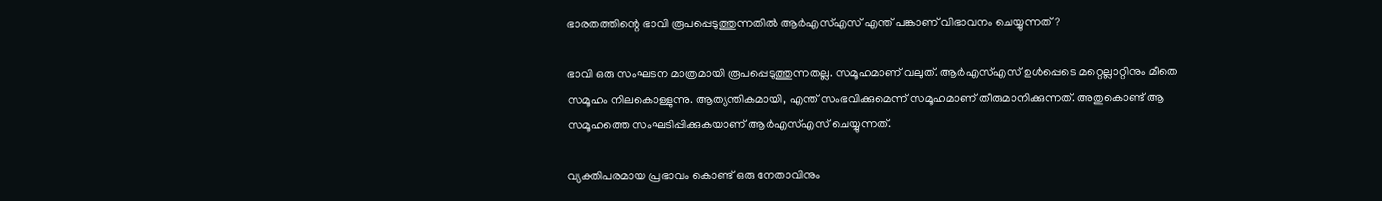ഭാരതത്തിന്റെ ഭാവി രൂപപ്പെടുത്തുന്നതില്‍ ആര്‍എസ്എസ് എന്ത് പങ്കാണ് വിഭാവനം ചെയ്യുന്നത്?

ഭാവി ഒരു സംഘടന മാത്രമായി രൂപപ്പെടുത്തുന്നതല്ല. സമൂഹമാണ് വലുത്. ആര്‍എസ്എസ് ഉള്‍പ്പെടെ മറ്റെല്ലാറ്റിനും മീതെ സമൂഹം നിലകൊള്ളുന്നു. ആത്യന്തികമായി, എന്ത് സംഭവിക്കുമെന്ന് സമൂഹമാണ് തീരുമാനിക്കുന്നത്. അതുകൊണ്ട് ആ സമൂഹത്തെ സംഘടിപ്പിക്കുകയാണ് ആര്‍എസ്എസ് ചെയ്യുന്നത്.

വ്യക്തിപരമായ പ്രഭാവം കൊണ്ട് ഒരു നേതാവിനും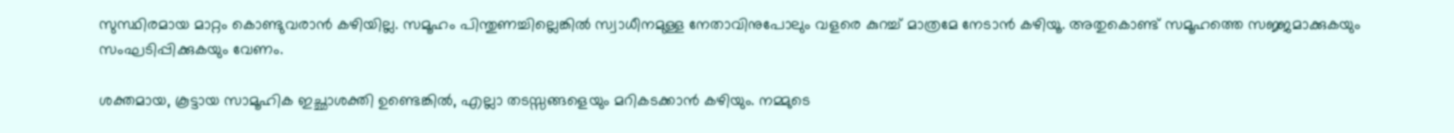സുസ്ഥിരമായ മാറ്റം കൊണ്ടുവരാന്‍ കഴിയില്ല. സമൂഹം പിന്തുണച്ചില്ലെങ്കില്‍ സ്വാധീനമുള്ള നേതാവിനുപോലും വളരെ കുറച്ച് മാത്രമേ നേടാന്‍ കഴിയൂ. അതുകൊണ്ട് സമൂഹത്തെ സജ്ജമാക്കുകയും സംഘടിപ്പിക്കുകയും വേണം.

ശക്തമായ, കൂട്ടായ സാമൂഹിക ഇച്ഛാശക്തി ഉണ്ടെങ്കില്‍, എല്ലാ തടസ്സങ്ങളെയും മറികടക്കാന്‍ കഴിയും. നമ്മുടെ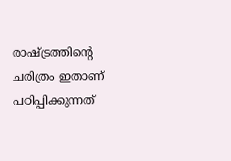രാഷ്‌ട്രത്തിന്റെ ചരിത്രം ഇതാണ് പഠിപ്പിക്കുന്നത്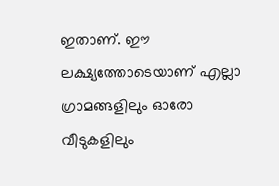ഇതാണ്. ഈ ലക്ഷ്യത്തോടെയാണ് എല്ലാ ഗ്രാമങ്ങളിലും ഓരോ വീടുകളിലും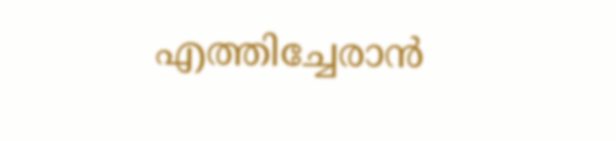എത്തിച്ചേരാന്‍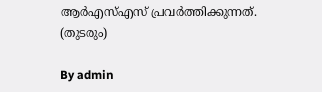ആര്‍എസ്എസ് പ്രവര്‍ത്തിക്കുന്നത്.
(തുടരും)

By admin